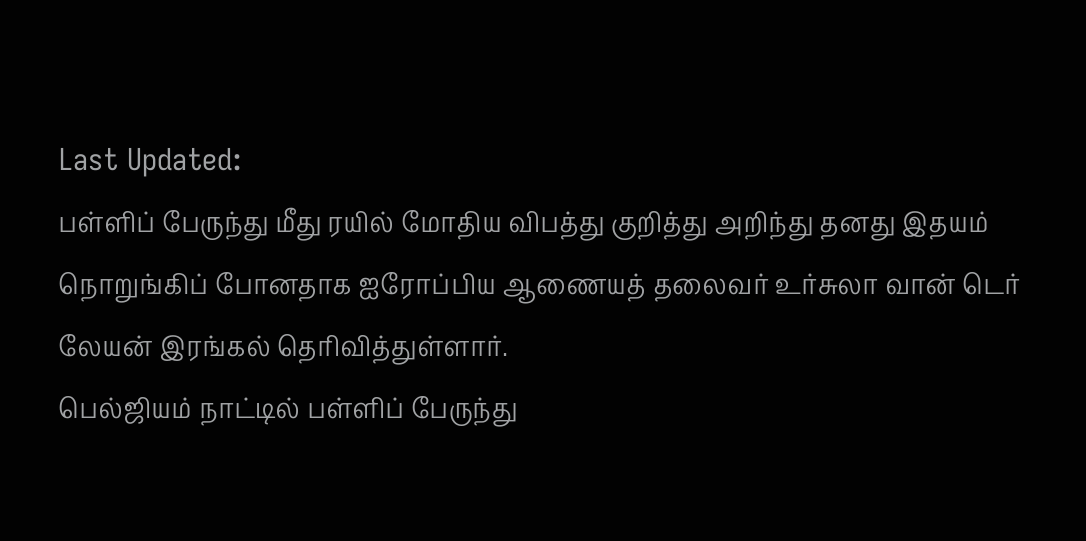Last Updated:
பள்ளிப் பேருந்து மீது ரயில் மோதிய விபத்து குறித்து அறிந்து தனது இதயம் நொறுங்கிப் போனதாக ஐரோப்பிய ஆணையத் தலைவர் உர்சுலா வான் டெர் லேயன் இரங்கல் தெரிவித்துள்ளார்.
பெல்ஜியம் நாட்டில் பள்ளிப் பேருந்து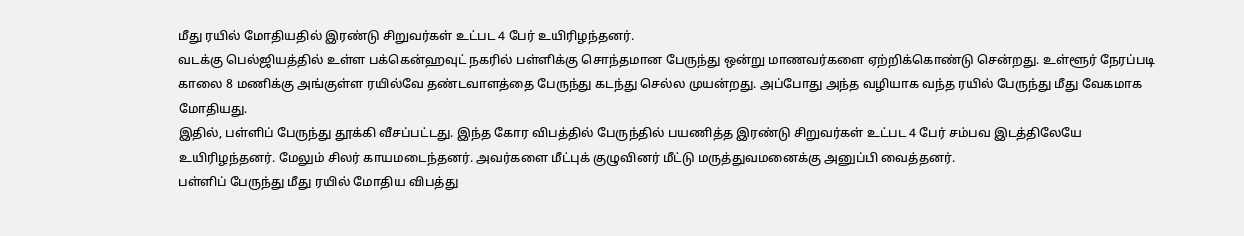மீது ரயில் மோதியதில் இரண்டு சிறுவர்கள் உட்பட 4 பேர் உயிரிழந்தனர்.
வடக்கு பெல்ஜியத்தில் உள்ள பக்கென்ஹவுட் நகரில் பள்ளிக்கு சொந்தமான பேருந்து ஒன்று மாணவர்களை ஏற்றிக்கொண்டு சென்றது. உள்ளூர் நேரப்படி காலை 8 மணிக்கு அங்குள்ள ரயில்வே தண்டவாளத்தை பேருந்து கடந்து செல்ல முயன்றது. அப்போது அந்த வழியாக வந்த ரயில் பேருந்து மீது வேகமாக மோதியது.
இதில், பள்ளிப் பேருந்து தூக்கி வீசப்பட்டது. இந்த கோர விபத்தில் பேருந்தில் பயணித்த இரண்டு சிறுவர்கள் உட்பட 4 பேர் சம்பவ இடத்திலேயே உயிரிழந்தனர். மேலும் சிலர் காயமடைந்தனர். அவர்களை மீட்புக் குழுவினர் மீட்டு மருத்துவமனைக்கு அனுப்பி வைத்தனர்.
பள்ளிப் பேருந்து மீது ரயில் மோதிய விபத்து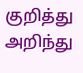குறித்து அறிந்து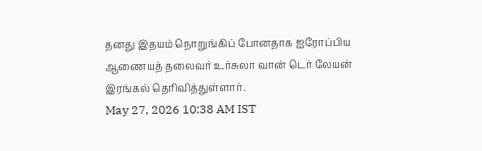தனது இதயம் நொறுங்கிப் போனதாக ஐரோப்பிய ஆணையத் தலைவர் உர்சுலா வான் டெர் லேயன் இரங்கல் தெரிவித்துள்ளார்.
May 27, 2026 10:38 AM IST